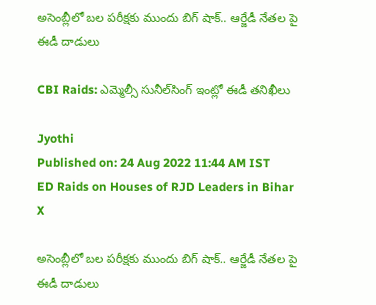అసెంబ్లీలో బల పరీక్షకు ముందు బిగ్ షాక్.. ఆర్జేడీ నేతల పై ఈడీ దాడులు

CBI Raids: ఎమ్మెల్సీ సునీల్‌సింగ్‌ ఇంట్లో ఈడీ తనిఖీలు

Jyothi
Published on: 24 Aug 2022 11:44 AM IST
ED Raids on Houses of RJD Leaders in Bihar
X

అసెంబ్లీలో బల పరీక్షకు ముందు బిగ్ షాక్.. ఆర్జేడీ నేతల పై ఈడీ దాడులు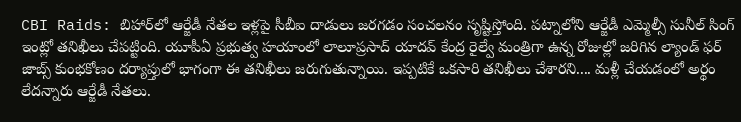CBI Raids: బిహార్‌లో ఆర్జేడీ నేతల ఇళ్లపై సీబీఐ దాడులు జరగడం సంచలనం సృష్టిస్తోంది. పట్నాలోని ఆర్జేడీ ఎమ్మెల్సీ సునీల్‌ సింగ్‌ ఇంట్లో తనిఖీలు చేపట్టింది. యూపీఏ ప్రభుత్వ హయాంలో లాలూప్రసాద్‌ యాదవ్‌ కేంద్ర రైల్వే మంత్రిగా ఉన్న రోజుల్లో జరిగిన ల్యాండ్‌ ఫర్‌ జాబ్స్‌ కుంభకోణం దర్యాప్తులో భాగంగా ఈ తనిఖీలు జరుగుతున్నాయి. ఇప్పటికే ఒకసారి తనిఖీలు చేశారని.... మళ్లీ చేయడంలో అర్థం లేదన్నారు ఆర్జేడీ నేతలు.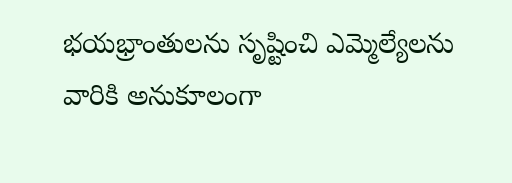భయభ్రాంతులను సృష్టించి ఎమ్మెల్యేలను వారికి అనుకూలంగా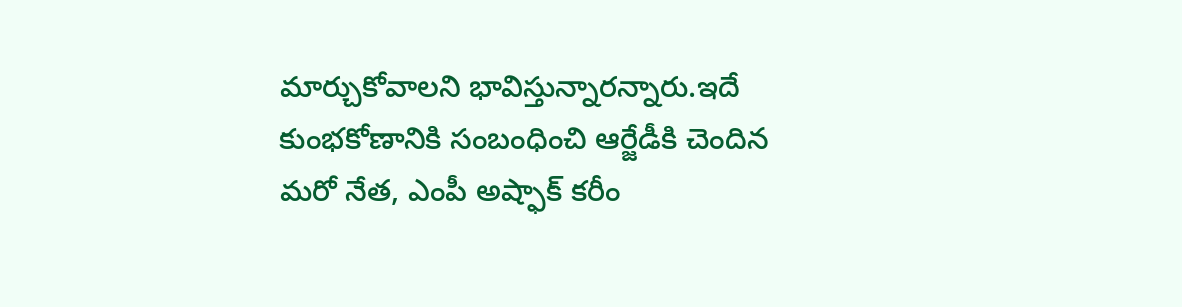మార్చుకోవాలని భావిస్తున్నారన్నారు.ఇదే కుంభకోణానికి సంబంధించి ఆర్జేడీకి చెందిన మరో నేత, ఎంపీ అష్ఫాక్‌ కరీం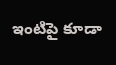ఇంటిపై కూడా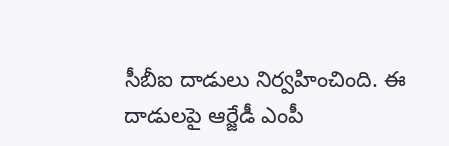సీబీఐ దాడులు నిర్వహించింది. ఈ దాడులపై ఆర్జేడీ ఎంపీ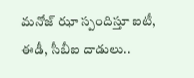మనోజ్‌ ఝా స్పందిస్తూ ఐటీ, ఈడీ, సీబీఐ దాడులు..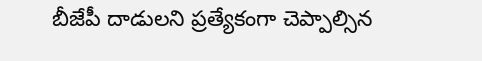బీజేపీ దాడులని ప్రత్యేకంగా చెప్పాల్సిన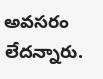అవసరం లేదన్నారు.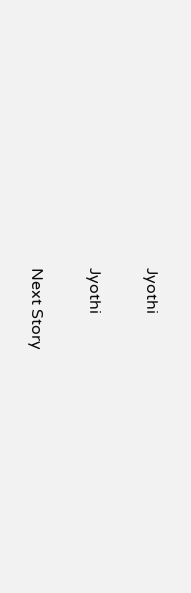Jyothi

Jyothi

Next Story